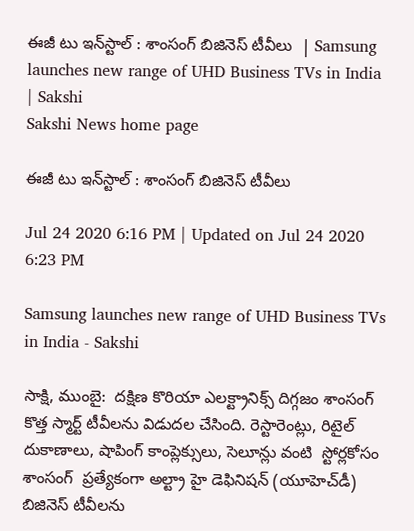ఈజీ టు ఇన్‌స్టాల్‌ : శాంసంగ్‌ బిజినెస్‌ టీవీలు  | Samsung launches new range of UHD Business TVs in India | Sakshi
Sakshi News home page

ఈజీ టు ఇన్‌స్టాల్‌ : శాంసంగ్‌ బిజినెస్‌ టీవీలు

Jul 24 2020 6:16 PM | Updated on Jul 24 2020 6:23 PM

Samsung launches new range of UHD Business TVs in India - Sakshi

సాక్షి, ముంబై:  దక్షిణ కొరియా ఎలక్ట్రానిక్స్ దిగ్గజం శాంసంగ్ కొత్త స్మార్ట్ టీవీలను విడుదల చేసింది. రెస్టారెంట్లు, రిటైల్ దుకాణాలు, షాపింగ్ కాంప్లెక్సులు, సెలూన్లు వంటి  స్టోర్లకోసం శాంసంగ్‌  ప్రత్యేకంగా అల్ట్రా హై డెఫినిషన్ (యూహెచ్‌డీ) బిజినెస్‌ టీవీలను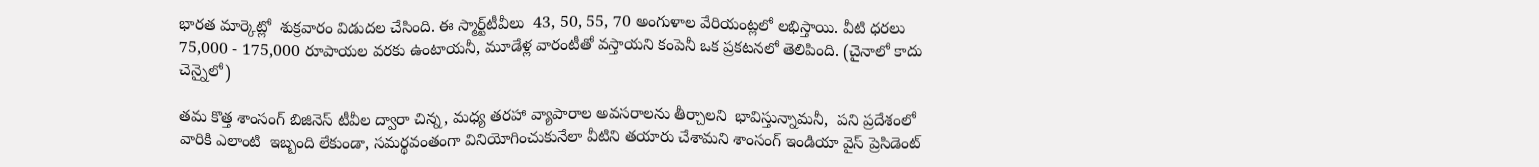భారత మార్కెట్లో  శుక్రవారం విడుదల చేసింది. ఈ స్మార్ట్‌టీవీలు  43, 50, 55, 70 అంగుళాల వేరియంట్లలో లభిస్తాయి. వీటి ధరలు 75,000 - 175,000 రూపాయల వరకు ఉంటాయనీ, మూడేళ్ల వారంటీతో వస్తాయని కంపెనీ ఒక ప్రకటనలో తెలిపింది. (చైనాలో కాదు చెన్నైలో)

తమ కొత్త శాంసంగ్‌ బిజినెస్‌ టీవీల ద్వారా చిన్న, మధ్య తరహా వ్యాపారాల అవసరాలను తీర్చాలని  భావిస్తున్నామనీ,  పని ప్రదేశంలో వారికి ఎలాంటి  ఇబ్బంది లేకుండా, సమర్థవంతంగా వినియోగించుకునేలా వీటిని తయారు చేశామని శాంసంగ్‌ ఇండియా వైస్‌ ప్రెసిడెంట్‌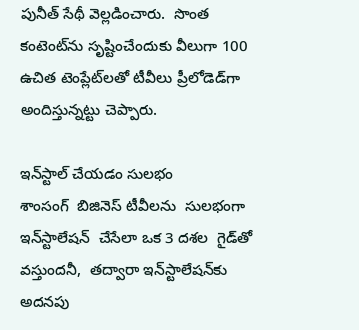పునీత్‌ సేథీ వెల్లడించారు.  సొంత కంటెంట్‌ను సృష్టించేందుకు వీలుగా 100 ఉచిత టెంప్లేట్‌లతో టీవీలు ప్రీలోడెడ్‌గా అందిస్తున్నట్టు చెప్పారు.

ఇన్‌స్టాల్ చేయడం సులభం
శాంసంగ్‌  బిజినెస్ టీవీలను  సులభంగా ఇన్‌స్టాలేషన్  చేసేలా ఒక 3 దశల  గైడ్‌తో వస్తుందనీ,  తద్వారా ఇన్‌స్టాలేషన్‌కు అదనపు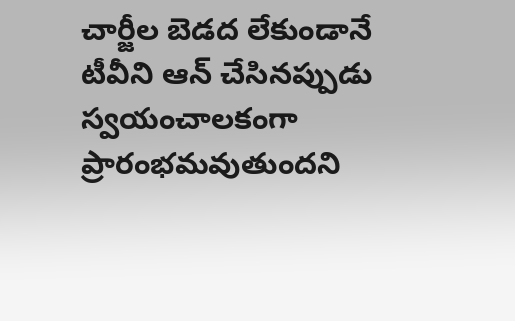చార్జీల బెడద లేకుండానే టీవీని ఆన్ చేసినప్పుడు స్వయంచాలకంగా ప్రారంభమవుతుందని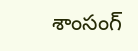శాంసంగ్‌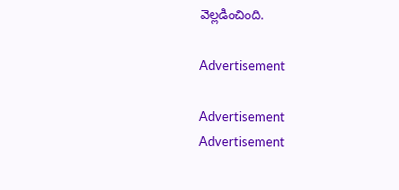వెల్లడించింది.

Advertisement

Advertisement
Advertisement